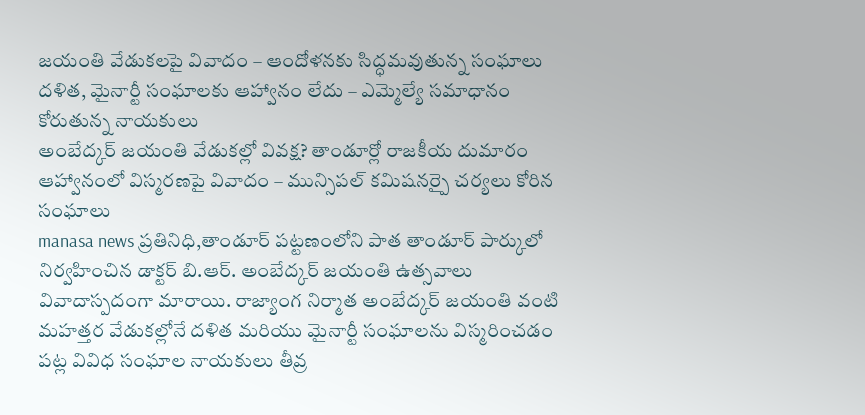జయంతి వేడుకలపై వివాదం – ఆందోళనకు సిద్ధమవుతున్న సంఘాలు
దళిత, మైనార్టీ సంఘాలకు ఆహ్వానం లేదు – ఎమ్మెల్యే సమాధానం కోరుతున్న నాయకులు
అంబేద్కర్ జయంతి వేడుకల్లో వివక్ష? తాండూర్లో రాజకీయ దుమారం
ఆహ్వానంలో విస్మరణపై వివాదం – మున్సిపల్ కమిషనర్పై చర్యలు కోరిన సంఘాలు
manasa news ప్రతినిధి,తాండూర్ పట్టణంలోని పాత తాండూర్ పార్కులో నిర్వహించిన డాక్టర్ బి.ఆర్. అంబేద్కర్ జయంతి ఉత్సవాలు వివాదాస్పదంగా మారాయి. రాజ్యాంగ నిర్మాత అంబేద్కర్ జయంతి వంటి మహత్తర వేడుకల్లోనే దళిత మరియు మైనార్టీ సంఘాలను విస్మరించడం పట్ల వివిధ సంఘాల నాయకులు తీవ్ర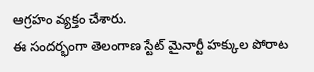ఆగ్రహం వ్యక్తం చేశారు.
ఈ సందర్భంగా తెలంగాణ స్టేట్ మైనార్టీ హక్కుల పోరాట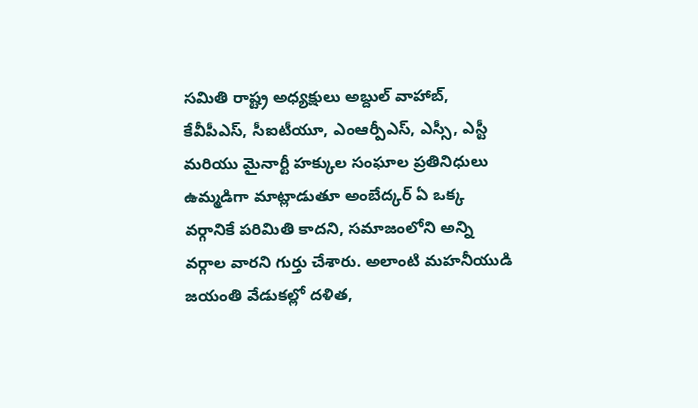సమితి రాష్ట్ర అధ్యక్షులు అబ్దుల్ వాహాబ్, కేవీపీఎస్, సీఐటీయూ, ఎంఆర్పీఎస్, ఎస్సీ, ఎస్టీ మరియు మైనార్టీ హక్కుల సంఘాల ప్రతినిధులు ఉమ్మడిగా మాట్లాడుతూ అంబేద్కర్ ఏ ఒక్క వర్గానికే పరిమితి కాదని, సమాజంలోని అన్ని వర్గాల వారని గుర్తు చేశారు. అలాంటి మహనీయుడి జయంతి వేడుకల్లో దళిత,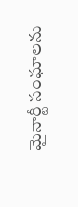మైనార్టీ సంఘాలను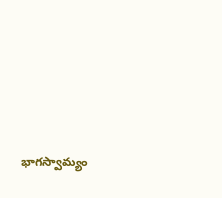భాగస్వామ్యం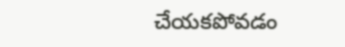చేయకపోవడం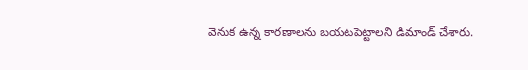వెనుక ఉన్న కారణాలను బయటపెట్టాలని డిమాండ్ చేశారు.